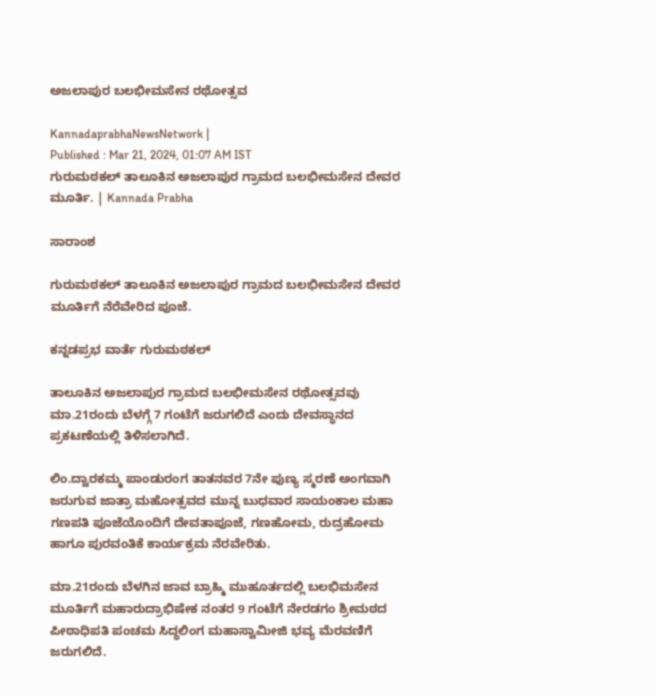ಅಜಲಾಪುರ ಬಲಭೀಮಸೇನ ರಥೋತ್ಸವ

KannadaprabhaNewsNetwork |
Published : Mar 21, 2024, 01:07 AM IST
ಗುರುಮಠಕಲ್‌ ತಾಲೂಕಿನ ಅಜಲಾಪುರ ಗ್ರಾಮದ ಬಲಭೀಮಸೇನ ದೇವರ ಮೂರ್ತಿ. | Kannada Prabha

ಸಾರಾಂಶ

ಗುರುಮಠಕಲ್‌ ತಾಲೂಕಿನ ಅಜಲಾಪುರ ಗ್ರಾಮದ ಬಲಭೀಮಸೇನ ದೇವರ ಮೂರ್ತಿಗೆ ನೆರೆವೇರಿದ ಪೂಜೆ.

ಕನ್ನಡಪ್ರಭ ವಾರ್ತೆ ಗುರುಮಠಕಲ್

ತಾಲೂಕಿನ ಅಜಲಾಪುರ ಗ್ರಾಮದ ಬಲಭೀಮಸೇನ ರಥೋತ್ಸವವು ಮಾ.21ರಂದು ಬೆಳಗ್ಗೆ 7 ಗಂಟೆಗೆ ಜರುಗಲಿದೆ ಎಂದು ದೇವಸ್ಥಾನದ ಪ್ರಕಟಣೆಯಲ್ಲಿ ತಿಳಿಸಲಾಗಿದೆ.

ಲಿಂ.ದ್ವಾರಕಮ್ಮ ಪಾಂಡುರಂಗ ತಾತನವರ 7ನೇ ಪುಣ್ಯ ಸ್ಮರಣೆ ಅಂಗವಾಗಿ ಜರುಗುವ ಜಾತ್ರಾ ಮಹೋತ್ಸವದ ಮುನ್ನ ಬುಧವಾರ ಸಾಯಂಕಾಲ ಮಹಾ ಗಣಪತಿ ಪೂಜೆಯೊಂದಿಗೆ ದೇವತಾಪೂಜೆ, ಗಣಹೋಮ, ರುದ್ರಹೋಮ ಹಾಗೂ ಪುರವಂತಿಕೆ ಕಾರ್ಯಕ್ರಮ ನೆರವೇರಿತು.

ಮಾ.21ರಂದು ಬೆಳಗಿನ ಜಾವ ಬ್ರಾಹ್ಮಿ ಮುಹೂರ್ತದಲ್ಲಿ ಬಲಭಿಮಸೇನ ಮೂರ್ತಿಗೆ ಮಹಾರುದ್ರಾಭಿಷೇಕ ನಂತರ 9 ಗಂಟೆಗೆ ನೇರಡಗಂ ಶ್ರೀಮಠದ ಪೀಠಾಧಿಪತಿ ಪಂಚಮ ಸಿದ್ಧಲಿಂಗ ಮಹಾಸ್ವಾಮೀಜಿ ಭವ್ಯ ಮೆರವಣಿಗೆ ಜರುಗಲಿದೆ.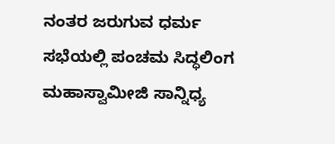ನಂತರ ಜರುಗುವ ಧರ್ಮ ಸಭೆಯಲ್ಲಿ ಪಂಚಮ ಸಿದ್ಧಲಿಂಗ ಮಹಾಸ್ವಾಮೀಜಿ ಸಾನ್ನಿಧ್ಯ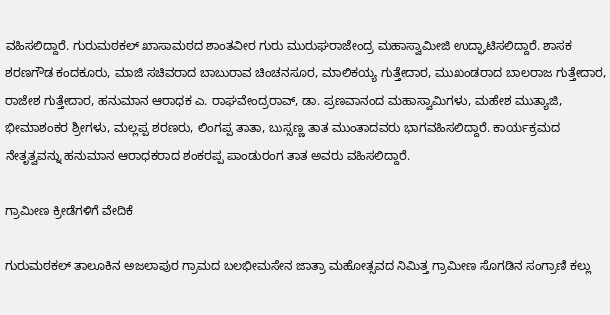ವಹಿಸಲಿದ್ದಾರೆ. ಗುರುಮಠಕಲ್ ಖಾಸಾಮಠದ ಶಾಂತವೀರ ಗುರು ಮುರುಘರಾಜೇಂದ್ರ ಮಹಾಸ್ವಾಮೀಜಿ ಉದ್ಘಾಟಿಸಲಿದ್ದಾರೆ. ಶಾಸಕ ಶರಣಗೌಡ ಕಂದಕೂರು, ಮಾಜಿ ಸಚಿವರಾದ ಬಾಬುರಾವ ಚಿಂಚನಸೂರ, ಮಾಲಿಕಯ್ಯ ಗುತ್ತೇದಾರ, ಮುಖಂಡರಾದ ಬಾಲರಾಜ ಗುತ್ತೇದಾರ, ರಾಜೇಶ ಗುತ್ತೇದಾರ, ಹನುಮಾನ ಆರಾಧಕ ಎ. ರಾಘವೇಂದ್ರರಾವ್, ಡಾ. ಪ್ರಣವಾನಂದ ಮಹಾಸ್ವಾಮಿಗಳು, ಮಹೇಶ ಮುತ್ಯಾಜಿ, ಭೀಮಾಶಂಕರ ಶ್ರೀಗಳು, ಮಲ್ಲಪ್ಪ ಶರಣರು, ಲಿಂಗಪ್ಪ ತಾತಾ, ಬುಸ್ಸಣ್ಣ ತಾತ ಮುಂತಾದವರು ಭಾಗವಹಿಸಲಿದ್ದಾರೆ. ಕಾರ್ಯಕ್ರಮದ ನೇತೃತ್ವವನ್ನು ಹನುಮಾನ ಆರಾಧಕರಾದ ಶಂಕರಪ್ಪ ಪಾಂಡುರಂಗ ತಾತ ಅವರು ವಹಿಸಲಿದ್ದಾರೆ.

ಗ್ರಾಮೀಣ ಕ್ರೀಡೆಗಳಿಗೆ ವೇದಿಕೆ

ಗುರುಮಠಕಲ್ ತಾಲೂಕಿನ ಅಜಲಾಪುರ ಗ್ರಾಮದ ಬಲಭೀಮಸೇನ ಜಾತ್ರಾ ಮಹೋತ್ಸವದ ನಿಮಿತ್ತ ಗ್ರಾಮೀಣ ಸೊಗಡಿನ ಸಂಗ್ರಾಣಿ ಕಲ್ಲು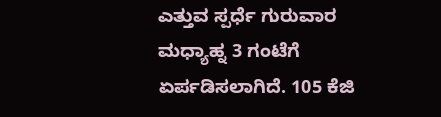ಎತ್ತುವ ಸ್ಪರ್ಧೆ ಗುರುವಾರ ಮಧ್ಯಾಹ್ನ 3 ಗಂಟೆಗೆ ಏರ್ಪಡಿಸಲಾಗಿದೆ. 105 ಕೆಜಿ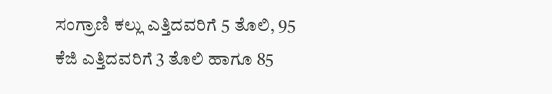ಸಂಗ್ರಾಣಿ ಕಲ್ಲು ಎತ್ತಿದವರಿಗೆ 5 ತೊಲಿ, 95 ಕೆಜಿ ಎತ್ತಿದವರಿಗೆ 3 ತೊಲಿ ಹಾಗೂ 85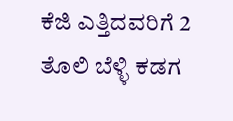ಕೆಜಿ ಎತ್ತಿದವರಿಗೆ 2 ತೊಲಿ ಬೆಳ್ಳಿ ಕಡಗ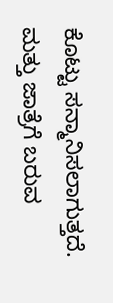ಕೊಟ್ಟು ಸನ್ಮಾನಿಸಲಾಗುತ್ತದೆ. ಮತ್ತು ಜಾತ್ರೆಗೆ ಬರುವ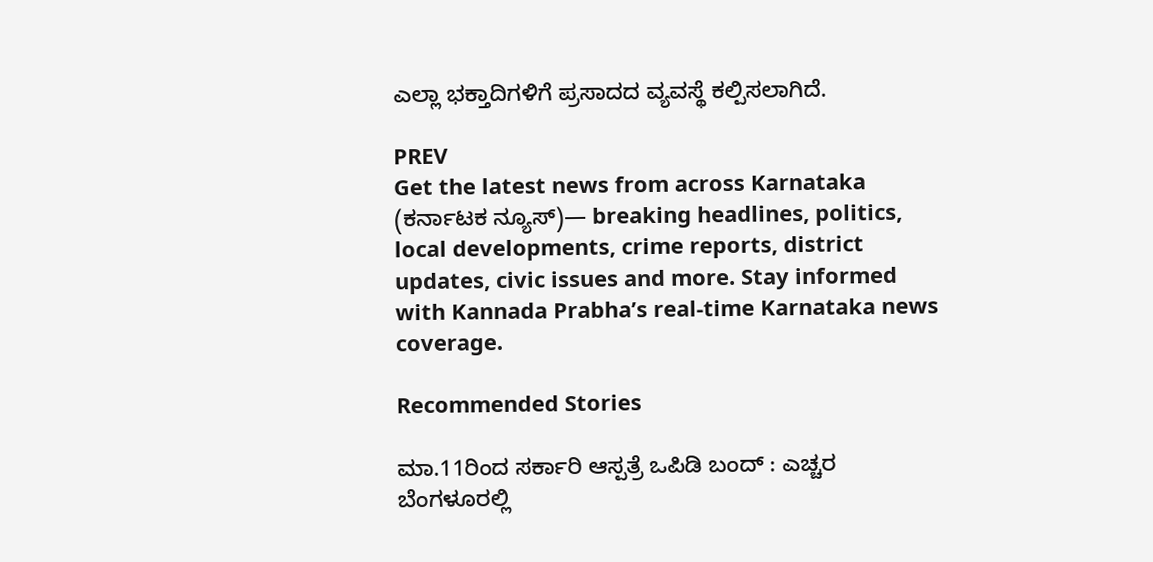ಎಲ್ಲಾ ಭಕ್ತಾದಿಗಳಿಗೆ ಪ್ರಸಾದದ ವ್ಯವಸ್ಥೆ ಕಲ್ಪಿಸಲಾಗಿದೆ.

PREV
Get the latest news from across Karnataka (ಕರ್ನಾಟಕ ನ್ಯೂಸ್)— breaking headlines, politics, local developments, crime reports, district updates, civic issues and more. Stay informed with Kannada Prabha’s real‑time Karnataka news coverage.

Recommended Stories

ಮಾ.11ರಿಂದ ಸರ್ಕಾರಿ ಆಸ್ಪತ್ರೆ ಒಪಿಡಿ ಬಂದ್‌ : ಎಚ್ಚರ
ಬೆಂಗಳೂರಲ್ಲಿ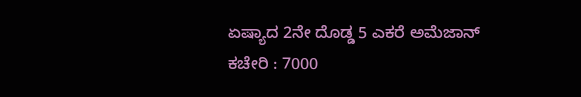ಏಷ್ಯಾದ 2ನೇ ದೊಡ್ಡ 5 ಎಕರೆ ಅಮೆಜಾನ್‌ ಕಚೇರಿ : 7000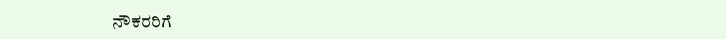ನೌಕರರಿಗೆ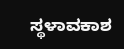ಸ್ಥಳಾವಕಾಶ